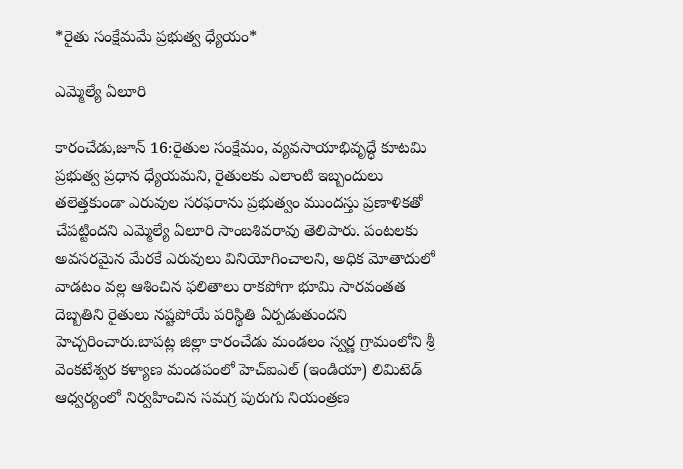*రైతు సంక్షేమమే ప్రభుత్వ ధ్యేయం*

ఎమ్మెల్యే ఏలూరి

కారంచేడు,జూన్ 16:రైతుల సంక్షేమం, వ్యవసాయాభివృద్ధే కూటమి ప్రభుత్వ ప్రధాన ధ్యేయమని, రైతులకు ఎలాంటి ఇబ్బందులు తలెత్తకుండా ఎరువుల సరఫరాను ప్రభుత్వం ముందస్తు ప్రణాళికతో చేపట్టిందని ఎమ్మెల్యే ఏలూరి సాంబశివరావు తెలిపారు. పంటలకు అవసరమైన మేరకే ఎరువులు వినియోగించాలని, అధిక మోతాదులో వాడటం వల్ల ఆశించిన ఫలితాలు రాకపోగా భూమి సారవంతత దెబ్బతిని రైతులు నష్టపోయే పరిస్థితి ఏర్పడుతుందని హెచ్చరించారు.బాపట్ల జిల్లా కారంచేడు మండలం స్వర్ణ గ్రామంలోని శ్రీ వెంకటేశ్వర కళ్యాణ మండపంలో హెచ్‌ఐఎల్ (ఇండియా) లిమిటెడ్ ఆధ్వర్యంలో నిర్వహించిన సమగ్ర పురుగు నియంత్రణ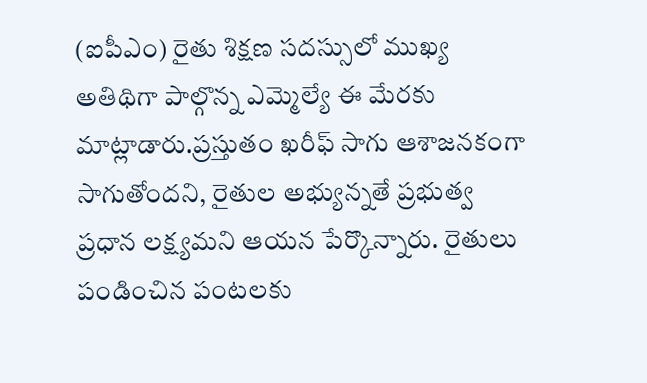(ఐపీఎం) రైతు శిక్షణ సదస్సులో ముఖ్య అతిథిగా పాల్గొన్న ఎమ్మెల్యే ఈ మేరకు మాట్లాడారు.ప్రస్తుతం ఖరీఫ్ సాగు ఆశాజనకంగా సాగుతోందని, రైతుల అభ్యున్నతే ప్రభుత్వ ప్రధాన లక్ష్యమని ఆయన పేర్కొన్నారు. రైతులు పండించిన పంటలకు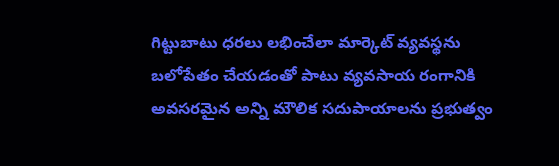గిట్టుబాటు ధరలు లభించేలా మార్కెట్ వ్యవస్థను బలోపేతం చేయడంతో పాటు వ్యవసాయ రంగానికి అవసరమైన అన్ని మౌలిక సదుపాయాలను ప్రభుత్వం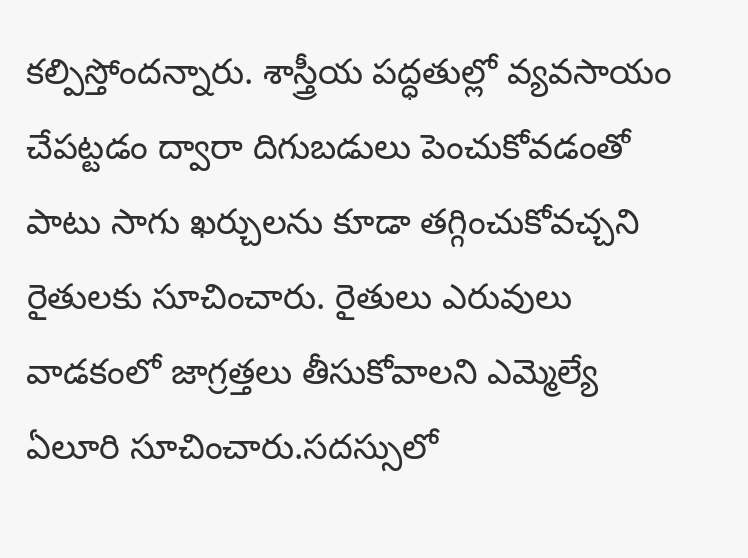కల్పిస్తోందన్నారు. శాస్త్రీయ పద్ధతుల్లో వ్యవసాయం చేపట్టడం ద్వారా దిగుబడులు పెంచుకోవడంతో పాటు సాగు ఖర్చులను కూడా తగ్గించుకోవచ్చని రైతులకు సూచించారు. రైతులు ఎరువులు వాడకంలో జాగ్రత్తలు తీసుకోవాలని ఎమ్మెల్యే ఏలూరి సూచించారు.సదస్సులో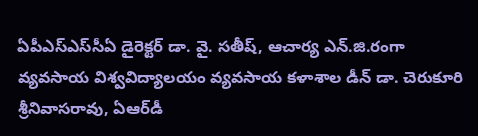ఏపీఎస్‌ఎస్‌సీఏ డైరెక్టర్ డా. వై. సతీష్, ఆచార్య ఎన్‌.జి.రంగా వ్యవసాయ విశ్వవిద్యాలయం వ్యవసాయ కళాశాల డీన్ డా. చెరుకూరి శ్రీనివాసరావు, ఏఆర్‌డీ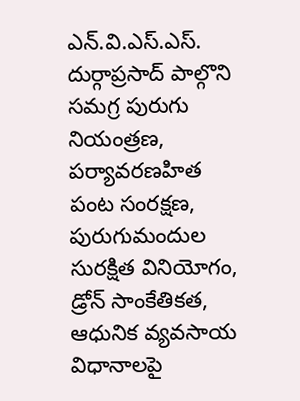ఎన్.వి.ఎస్.ఎస్. దుర్గాప్రసాద్ పాల్గొని సమగ్ర పురుగు నియంత్రణ, పర్యావరణహిత పంట సంరక్షణ, పురుగుమందుల సురక్షిత వినియోగం, డ్రోన్ సాంకేతికత, ఆధునిక వ్యవసాయ విధానాలపై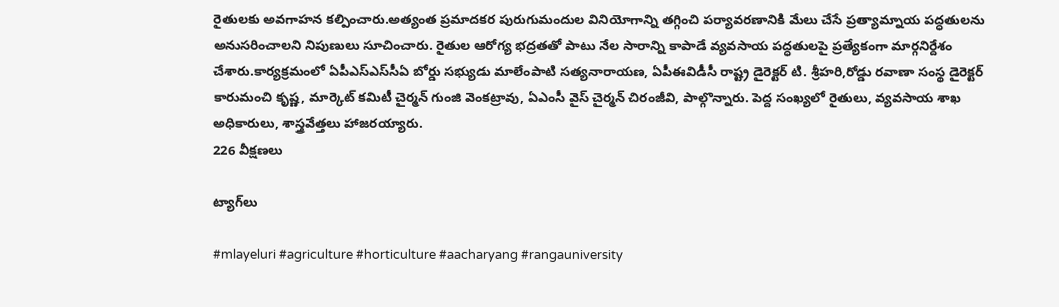రైతులకు అవగాహన కల్పించారు.అత్యంత ప్రమాదకర పురుగుమందుల వినియోగాన్ని తగ్గించి పర్యావరణానికి మేలు చేసే ప్రత్యామ్నాయ పద్ధతులను అనుసరించాలని నిపుణులు సూచించారు. రైతుల ఆరోగ్య భద్రతతో పాటు నేల సారాన్ని కాపాడే వ్యవసాయ పద్ధతులపై ప్రత్యేకంగా మార్గనిర్దేశం చేశారు.కార్యక్రమంలో ఏపీఎస్‌ఎస్‌సీఏ బోర్డు సభ్యుడు మాలేంపాటి సత్యనారాయణ, ఏపీఈవిడీసీ రాష్ట్ర డైరెక్టర్ టి. శ్రీహరి,రోడ్డు రవాణా సంస్థ డైరెక్టర్ కారుమంచి కృష్ణ, మార్కెట్ కమిటీ చైర్మన్ గుంజి వెంకట్రావు, ఏఎంసీ వైస్‌ చైర్మన్ చిరంజీవి, పాల్గొన్నారు. పెద్ద సంఖ్యలో రైతులు, వ్యవసాయ శాఖ అధికారులు, శాస్త్రవేత్తలు హాజరయ్యారు.
226 వీక్షణలు

ట్యాగ్‌లు

#mlayeluri #agriculture #horticulture #aacharyang #rangauniversity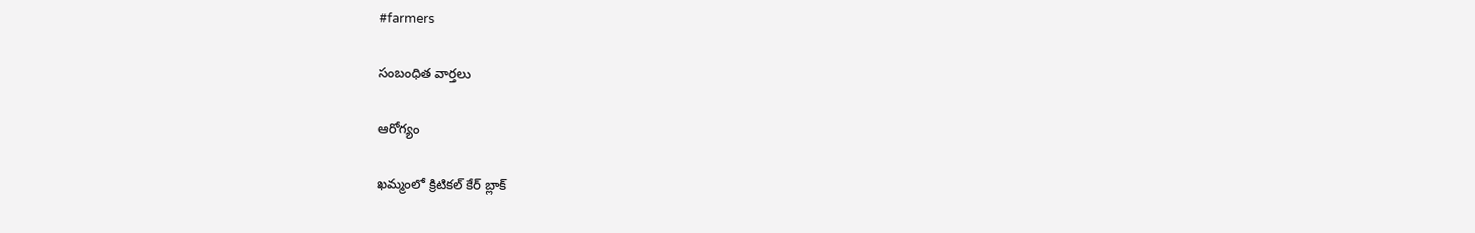#farmers

సంబంధిత వార్తలు

ఆరోగ్యం

ఖమ్మంలో క్రిటికల్ కేర్‌ బ్లాక్‌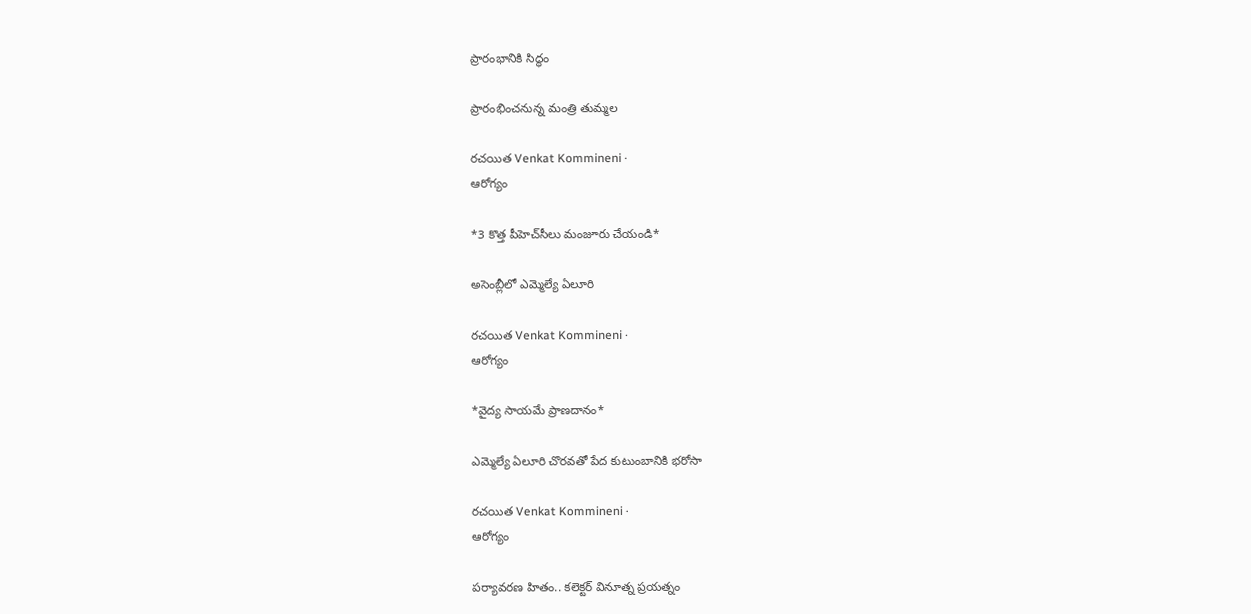ప్రారంభానికి సిద్ధం

ప్రారంభించనున్న మంత్రి తుమ్మల

రచయిత Venkat Kommineni ·
ఆరోగ్యం

*3 కొత్త పీహెచ్‌సీలు మంజూరు చేయండి*

అసెంబ్లీలో ఎమ్మెల్యే ఏలూరి

రచయిత Venkat Kommineni ·
ఆరోగ్యం

*వైద్య సాయమే ప్రాణదానం*

ఎమ్మెల్యే ఏలూరి చొరవతో పేద కుటుంబానికి భరోసా

రచయిత Venkat Kommineni ·
ఆరోగ్యం

పర్యావరణ హితం.. కలెక్టర్ వినూత్న ప్రయత్నం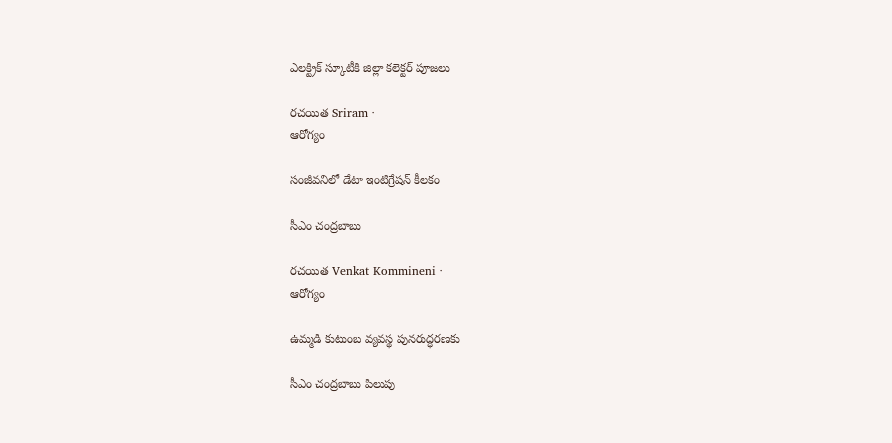ఎలక్ట్రిక్ స్కూటీకి జిల్లా కలెక్టర్ పూజలు

రచయిత Sriram ·
ఆరోగ్యం

సంజీవనిలో డేటా ఇంటిగ్రేషన్‌ కీలకం

సీఎం చంద్రబాబు

రచయిత Venkat Kommineni ·
ఆరోగ్యం

ఉమ్మడి కుటుంబ వ్యవస్థ పునరుద్ధరణకు

సీఎం చంద్రబాబు పిలుపు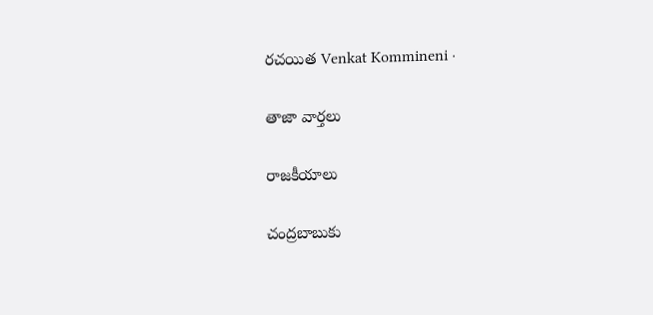రచయిత Venkat Kommineni ·

తాజా వార్తలు

రాజకీయాలు

చంద్రబాబుకు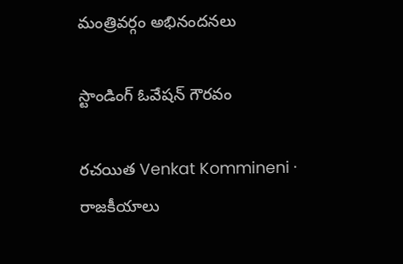మంత్రివర్గం అభినందనలు

స్టాండింగ్ ఓవేషన్ గౌరవం

రచయిత Venkat Kommineni ·
రాజకీయాలు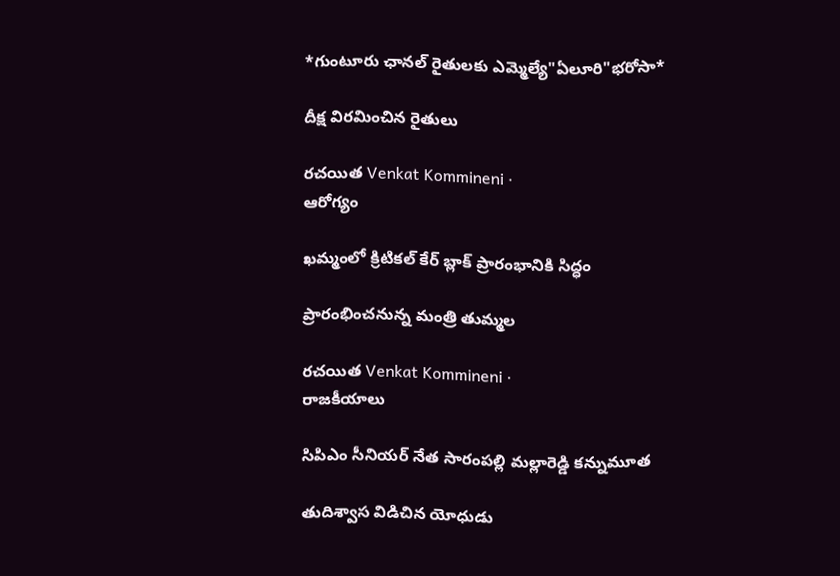*గుంటూరు ఛానల్ రైతులకు ఎమ్మెల్యే"ఏలూరి"భరోసా*

దీక్ష విరమించిన రైతులు

రచయిత Venkat Kommineni ·
ఆరోగ్యం

ఖమ్మంలో క్రిటికల్ కేర్‌ బ్లాక్‌ ప్రారంభానికి సిద్ధం

ప్రారంభించనున్న మంత్రి తుమ్మల

రచయిత Venkat Kommineni ·
రాజకీయాలు

సిపిఎం సీనియర్ నేత సారంపల్లి మల్లారెడ్డి కన్నుమూత

తుదిశ్వాస విడిచిన యోధుడు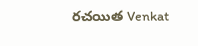రచయిత Venkat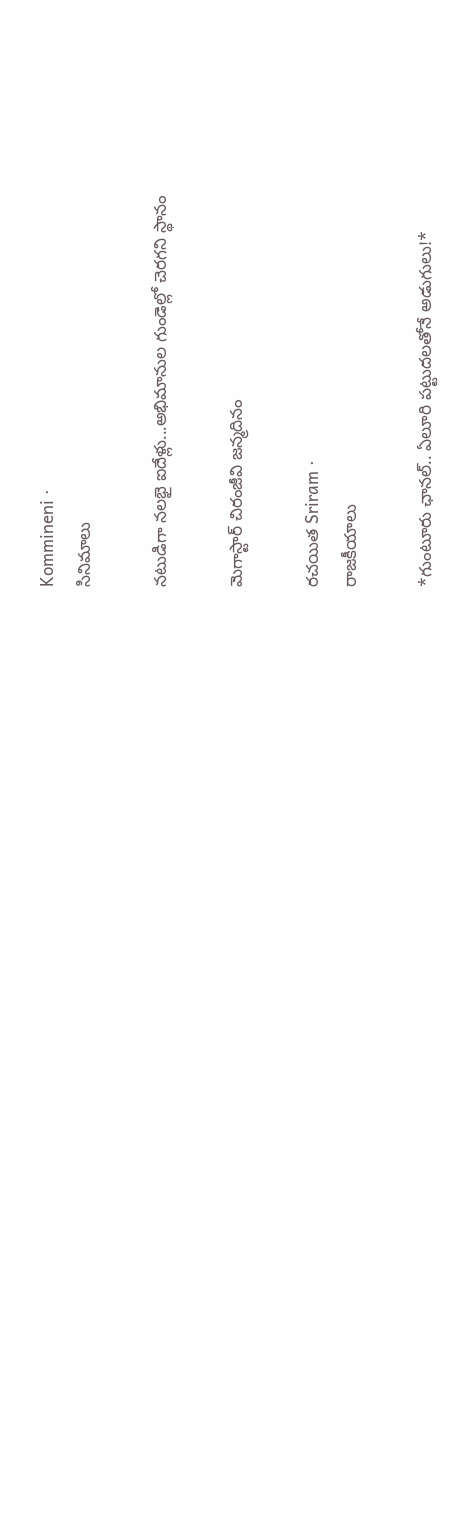Kommineni ·
సినిమాలు

నటుడిగా నలభై ఐదేళ్లు...అభిమానుల గుండెల్లో చెరగని స్థానం

మెగాస్టార్ చిరంజీవి జన్మదినం

రచయిత Sriram ·
రాజకీయాలు

*గుంటూరు ఛానల్‌.. ఏలూరి పట్టుదలతోనే అడుగులు!*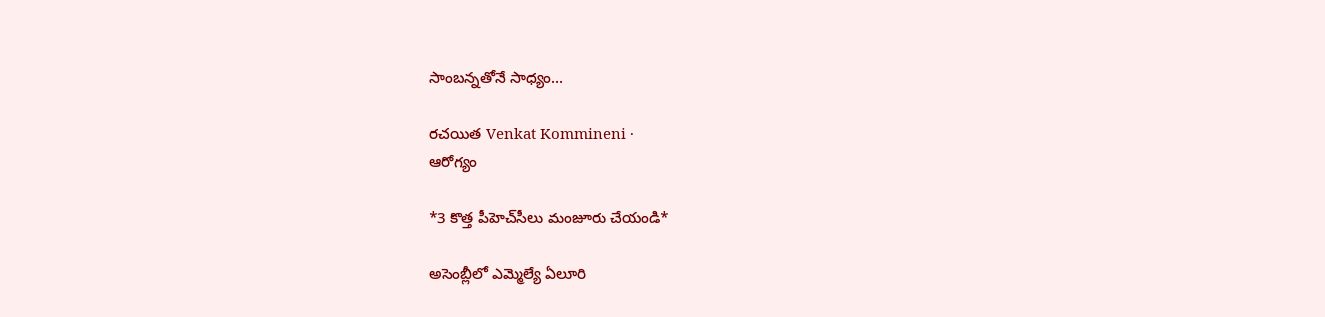సాంబన్నతోనే సాధ్యం...

రచయిత Venkat Kommineni ·
ఆరోగ్యం

*3 కొత్త పీహెచ్‌సీలు మంజూరు చేయండి*

అసెంబ్లీలో ఎమ్మెల్యే ఏలూరి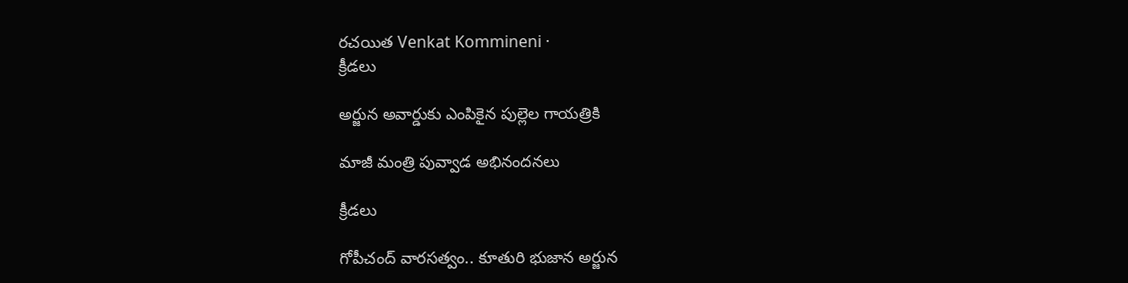రచయిత Venkat Kommineni ·
క్రీడలు

అర్జున అవార్డుకు ఎంపికైన పుల్లెల గాయత్రికి

మాజీ మంత్రి పువ్వాడ అభినందనలు

క్రీడలు

గోపీచంద్ వారసత్వం.. కూతురి భుజాన అర్జున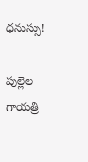ధనుస్సు!

పుల్లెల గాయత్రి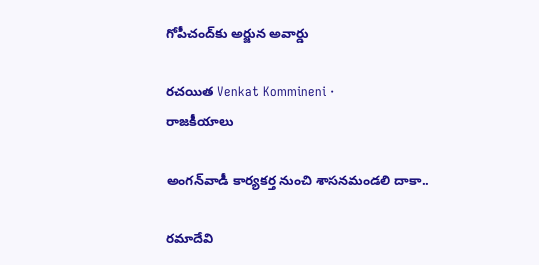గోపీచంద్‌కు అర్జున అవార్డు

రచయిత Venkat Kommineni ·
రాజకీయాలు

అంగన్‌వాడీ కార్యకర్త నుంచి శాసనమండలి దాకా..

రమాదేవి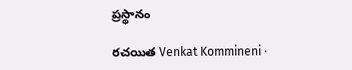ప్రస్థానం

రచయిత Venkat Kommineni ·